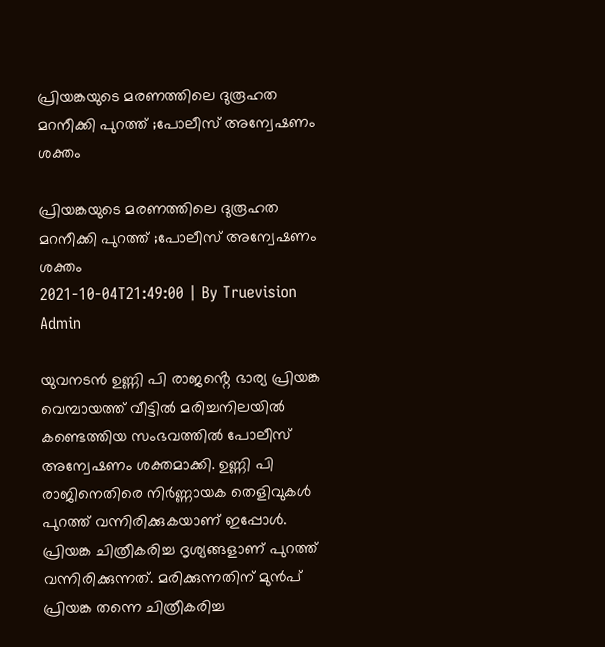പ്രിയങ്കയുടെ മരണത്തിലെ ദുരൂഹത മറനീക്കി പുറത്ത് ;പോലീസ് അന്വേഷണം ശക്തം

പ്രിയങ്കയുടെ മരണത്തിലെ ദുരൂഹത മറനീക്കി പുറത്ത് ;പോലീസ് അന്വേഷണം ശക്തം
2021-10-04T21:49:00 | By Truevision Admin

യുവനടൻ ഉണ്ണി പി രാജൻ്റെ ഭാര്യ പ്രിയങ്ക വെമ്പായത്ത് വീട്ടില്‍ മരിച്ചനിലയില്‍ കണ്ടെത്തിയ സംഭവത്തിൽ പോലീസ് അന്വേഷണം ശക്തമാക്കി. ഉണ്ണി പി രാജിനെതിരെ നിർണ്ണായക തെളിവുകൾ പുറത്ത് വന്നിരിക്കുകയാണ് ഇപ്പോൾ. പ്രിയങ്ക ചിത്രീകരിച്ച ദൃശ്യങ്ങളാണ് പുറത്ത് വന്നിരിക്കുന്നത്. മരിക്കുന്നതിന് മുൻപ് പ്രിയങ്ക തന്നെ ചിത്രീകരിച്ച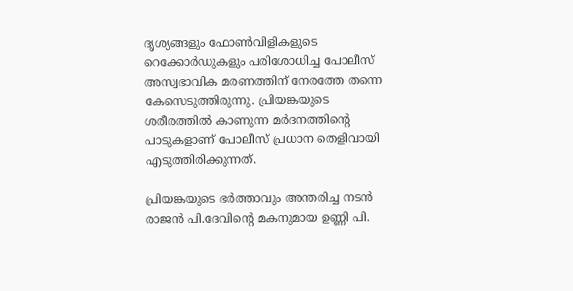ദൃശ്യങ്ങളും ഫോണ്‍വിളികളുടെ റെക്കോർഡുകളും പരിശോധിച്ച പോലീസ് അസ്വഭാവിക മരണത്തിന് നേരത്തേ തന്നെ കേസെടുത്തിരുന്നു. പ്രിയങ്കയുടെ ശരീരത്തില്‍ കാണുന്ന മര്‍ദനത്തിന്‍റെ പാടുകളാണ് പോലീസ് പ്രധാന തെളിവായി എടുത്തിരിക്കുന്നത്.

പ്രിയങ്കയുടെ ഭര്‍ത്താവും അന്തരിച്ച നടന്‍ രാജന്‍ പി.ദേവിന്‍റെ മകനുമായ ഉണ്ണി പി.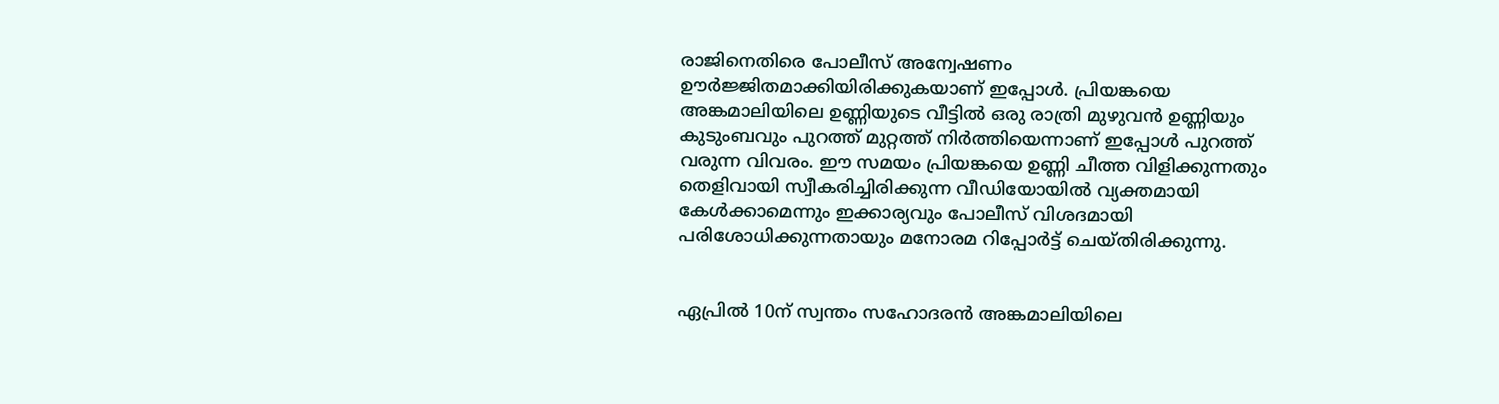രാജിനെതിരെ പോലീസ് അന്വേഷണം ഊർജ്ജിതമാക്കിയിരിക്കുകയാണ് ഇപ്പോൾ. പ്രിയങ്കയെ അങ്കമാലിയിലെ ഉണ്ണിയുടെ വീട്ടില്‍ ഒരു രാത്രി മുഴുവന്‍ ഉണ്ണിയും കുടുംബവും പുറത്ത് മുറ്റത്ത് നിര്‍ത്തിയെന്നാണ് ഇപ്പോൾ പുറത്ത് വരുന്ന വിവരം. ഈ സമയം പ്രിയങ്കയെ ഉണ്ണി ചീത്ത വിളിക്കുന്നതും തെളിവായി സ്വീകരിച്ചിരിക്കുന്ന വീഡിയോയിൽ വ്യക്തമായി കേൾക്കാമെന്നും ഇക്കാര്യവും പോലീസ് വിശദമായി പരിശോധിക്കുന്നതായും മനോരമ റിപ്പോർട്ട് ചെയ്തിരിക്കുന്നു.


ഏപ്രില്‍ 10ന് സ്വന്തം സഹോദരൻ അങ്കമാലിയിലെ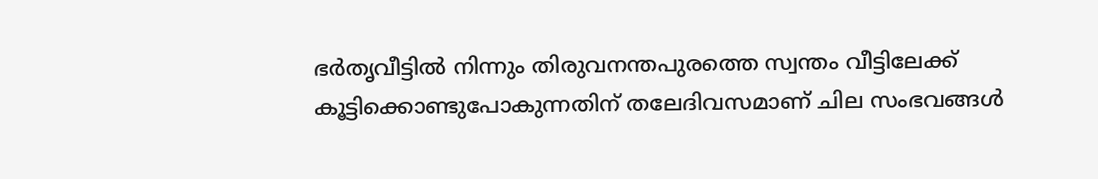ഭർതൃവീട്ടിൽ നിന്നും തിരുവനന്തപുരത്തെ സ്വന്തം വീട്ടിലേക്ക് കൂട്ടിക്കൊണ്ടുപോകുന്നതിന് തലേദിവസമാണ് ചില സംഭവങ്ങൾ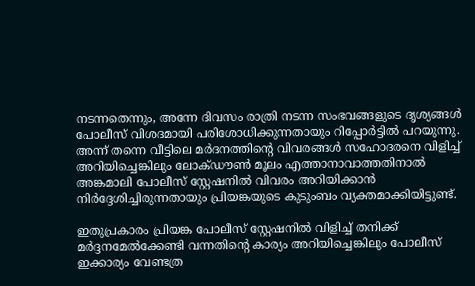നടന്നതെന്നും, അന്നേ ദിവസം രാത്രി നടന്ന സംഭവങ്ങളുടെ ദൃശ്യങ്ങള്‍ പോലീസ് വിശദമായി പരിശോധിക്കുന്നതായും റിപ്പോർട്ടിൽ പറയുന്നു. അന്ന് തന്നെ വീട്ടിലെ മര്‍ദനത്തിന്‍റെ വിവരങ്ങള്‍ സഹോദരനെ വിളിച്ച് അറിയിച്ചെങ്കിലും ലോക്ഡൗണ്‍ മൂലം എത്താനാവാത്തതിനാൽ അങ്കമാലി പോലീസ് സ്റ്റേഷനിൽ ‍വിവരം അറിയിക്കാൻ നിർദ്ദേശിച്ചിരുന്നതായും പ്രിയങ്കയുടെ കുടുംബം വ്യക്തമാക്കിയിട്ടുണ്ട്.

ഇതുപ്രകാരം പ്രിയങ്ക പോലീസ് സ്റ്റേഷനില്‍ വിളിച്ച് തനിക്ക് മർദ്ദനമേല്‍ക്കേണ്ടി വന്നതിന്‍റെ കാര്യം അറിയിച്ചെങ്കിലും പോലീസ് ഇക്കാര്യം വേണ്ടത്ര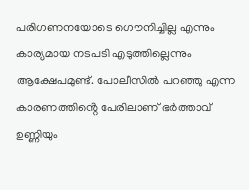പരിഗണനയോടെ ഗൌനിച്ചില്ല എന്നും കാര്യമായ നടപടി എടുത്തില്ലെന്നും ആക്ഷേപമുണ്ട്. പോലീസില്‍ പറഞ്ഞു എന്ന കാരണത്തിൻ്റെ പേരിലാണ് ഭർത്താവ് ഉണ്ണിയും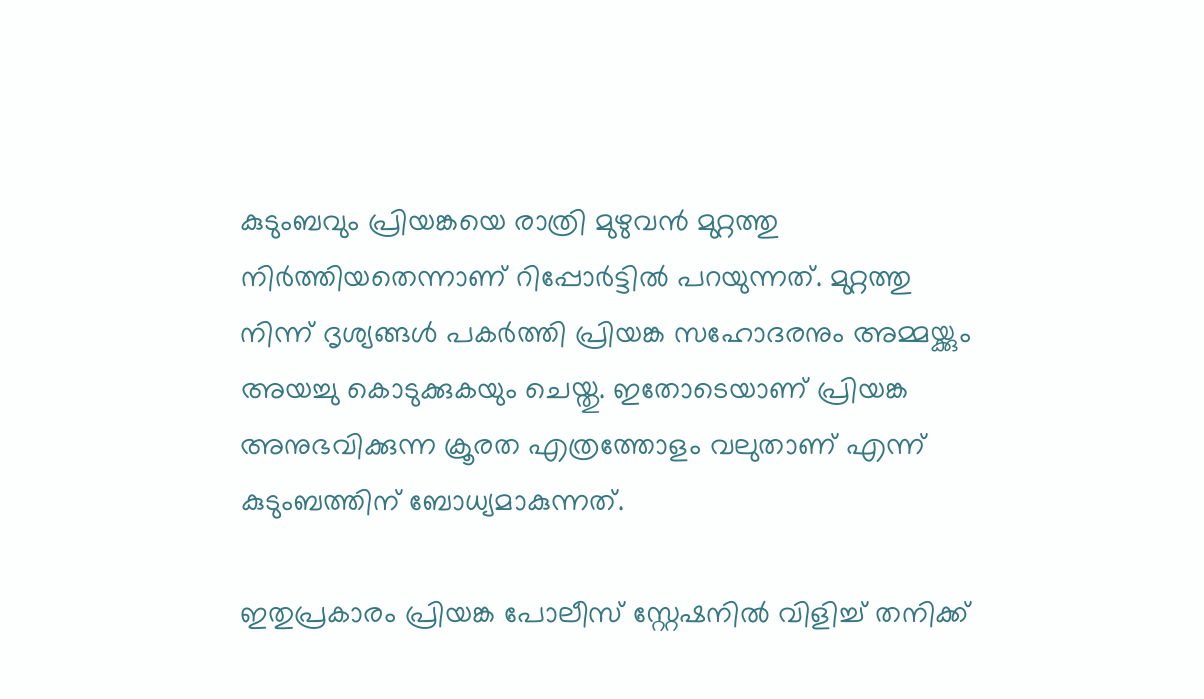കുടുംബവും പ്രിയങ്കയെ രാത്രി മുഴുവന്‍ മുറ്റത്തു നിര്‍ത്തിയതെന്നാണ് റിപ്പോർട്ടിൽ പറയുന്നത്. മുറ്റത്തു നിന്ന് ദൃശ്യങ്ങള്‍ പകർത്തി പ്രിയങ്ക സഹോദരനും അമ്മയ്ക്കും അയച്ചു കൊടുക്കുകയും ചെയ്തു. ഇതോടെയാണ് പ്രിയങ്ക അനുഭവിക്കുന്ന ക്രൂരത എത്രത്തോളം വലുതാണ് എന്ന് കുടുംബത്തിന് ബോധ്യമാകുന്നത്.

ഇതുപ്രകാരം പ്രിയങ്ക പോലീസ് സ്റ്റേഷനില്‍ വിളിച്ച് തനിക്ക്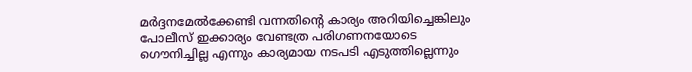മർദ്ദനമേല്‍ക്കേണ്ടി വന്നതിന്‍റെ കാര്യം അറിയിച്ചെങ്കിലും പോലീസ് ഇക്കാര്യം വേണ്ടത്ര പരിഗണനയോടെ ഗൌനിച്ചില്ല എന്നും കാര്യമായ നടപടി എടുത്തില്ലെന്നും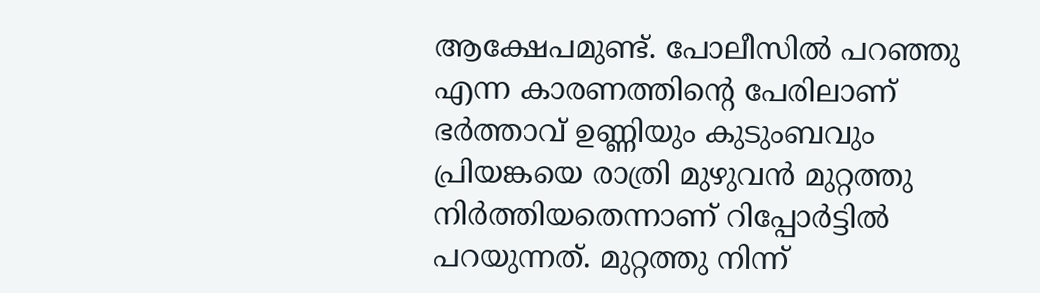ആക്ഷേപമുണ്ട്. പോലീസില്‍ പറഞ്ഞു എന്ന കാരണത്തിൻ്റെ പേരിലാണ് ഭർത്താവ് ഉണ്ണിയും കുടുംബവും പ്രിയങ്കയെ രാത്രി മുഴുവന്‍ മുറ്റത്തു നിര്‍ത്തിയതെന്നാണ് റിപ്പോർട്ടിൽ പറയുന്നത്. മുറ്റത്തു നിന്ന്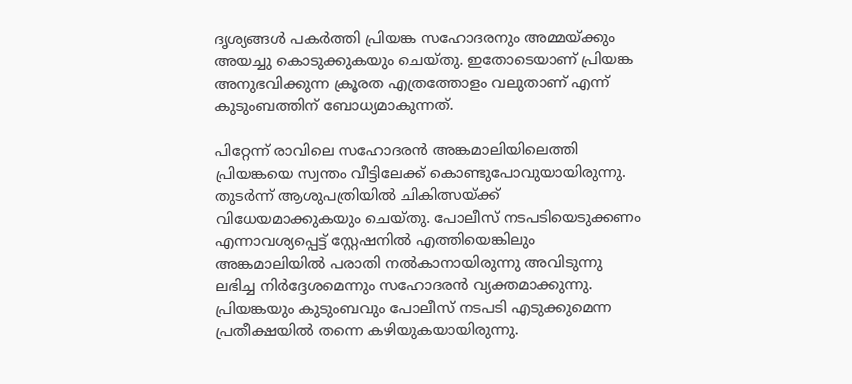ദൃശ്യങ്ങള്‍ പകർത്തി പ്രിയങ്ക സഹോദരനും അമ്മയ്ക്കും അയച്ചു കൊടുക്കുകയും ചെയ്തു. ഇതോടെയാണ് പ്രിയങ്ക അനുഭവിക്കുന്ന ക്രൂരത എത്രത്തോളം വലുതാണ് എന്ന് കുടുംബത്തിന് ബോധ്യമാകുന്നത്.

പിറ്റേന്ന് രാവിലെ സഹോദരന്‍ അങ്കമാലിയിലെത്തി പ്രിയങ്കയെ സ്വന്തം വീട്ടിലേക്ക് കൊണ്ടുപോവുയായിരുന്നു. തുടർന്ന് ആശുപത്രിയില്‍ ചികിത്സയ്ക്ക് വിധേയമാക്കുകയും ചെയ്തു. പോലീസ് നടപടിയെടുക്കണം എന്നാവശ്യപ്പെട്ട് സ്റ്റേഷനിൽ എത്തിയെങ്കിലും അങ്കമാലിയിൽ പരാതി നല്‍കാനായിരുന്നു അവിടുന്നു ലഭിച്ച നിര്‍ദ്ദേശമെന്നും സഹോദരൻ വ്യക്തമാക്കുന്നു. പ്രിയങ്കയും കുടുംബവും പോലീസ് നടപടി എടുക്കുമെന്ന പ്രതീക്ഷയിൽ തന്നെ കഴിയുകയായിരുന്നു.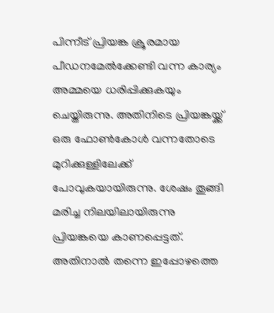പിന്നീട് പ്രിയങ്ക ക്രൂരമായ പീഡനമേൽക്കേണ്ടി വന്ന കാര്യം അമ്മയെ ധരിപ്പിക്കുകയും ചെയ്തിരുന്നു. അതിനിടെ പ്രിയങ്കയ്ക്ക് ഒരു ഫോണ്‍കോൾ വന്നതോടെ മുറിക്കുള്ളിലേക്ക് പോവുകയായിരുന്നു. ശേഷം തൂങ്ങി മരിച്ച നിലയിലായിരുന്നു പ്രിയങ്കയെ കാണപ്പെട്ടത്. അതിനാൽ തന്നെ ഇപ്പോഴത്തെ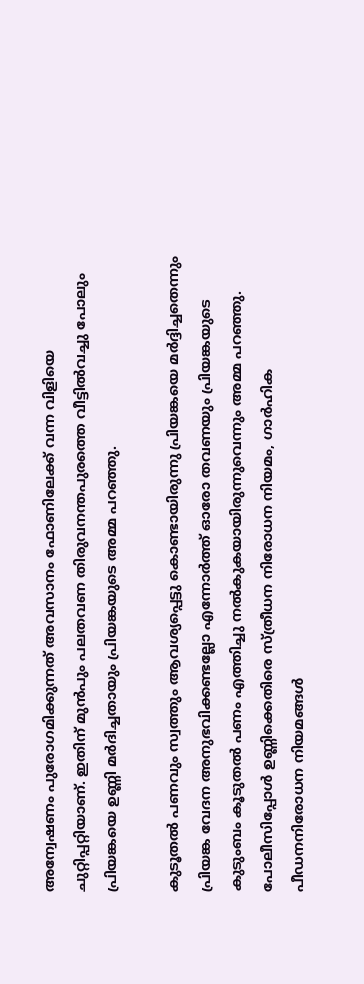അന്വേഷണം പുരോഗമിക്കുന്നത് അവസാനം ഫോണിലേക്ക് വന്ന വിളിയെ ചുറ്റിപ്പറ്റിയാണ്. ഇതിന് മുൻപും പലതവണ തിരുവനന്തപുരത്തെ വീട്ടില്‍വച്ചു പോലും പ്രിയങ്കയെ ഉണ്ണി മര്‍ദിച്ചതായും പ്രിയങ്കയുടെ അമ്മ പറഞ്ഞു.

കുടൂതല്‍ പണവും സ്വത്തും ആവശ്യപ്പെട്ടു കൊണ്ടായിരുന്നു പ്രിയങ്കയെ മർദ്ദിച്ചതെന്നും പ്രിയങ്ക വേദന അനുഭവിക്കണ്ടല്ലോ എന്നോര്‍ത്ത് ഓരോ തവണയും പ്രിയങ്കയുടെ കുടുംബം കൂടുതൽ പണം എത്തിച്ചു നല്‍കുകയായിരുന്നുവെന്നും അമ്മ പറഞ്ഞു. പോലീസിപ്പോൾ ഉണ്ണിക്കെതിരെ സ്ത്രീധന നിരോധന നിയമം, ഗാര്‍ഹിക പീഡനനിരോധന നിയമങ്ങൾ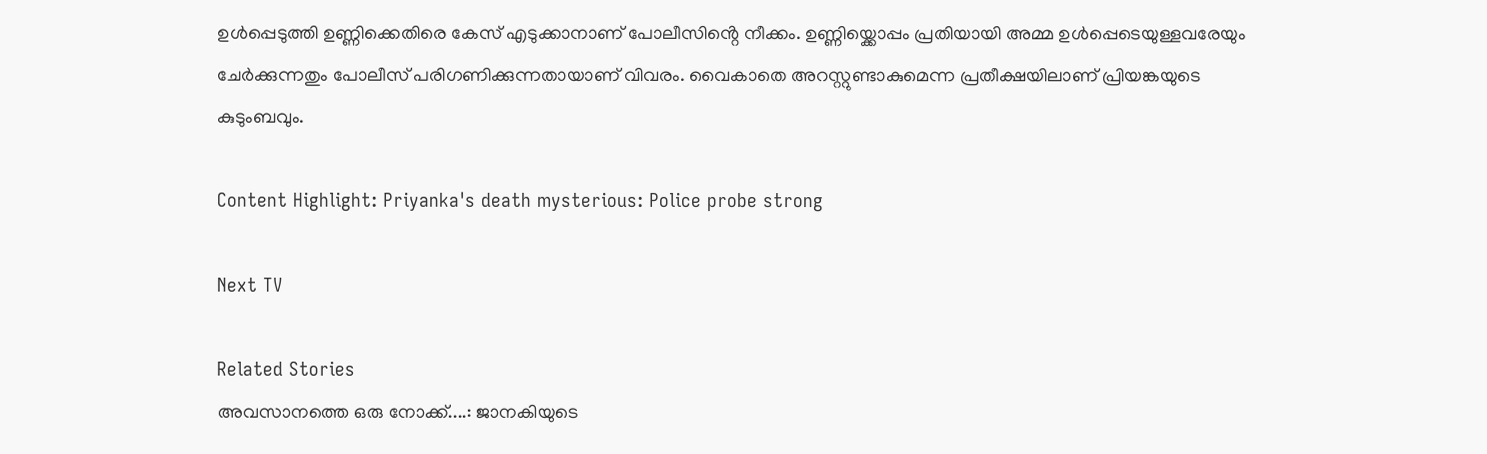ഉള്‍പ്പെടുത്തി ഉണ്ണിക്കെതിരെ കേസ് എടുക്കാനാണ് പോലീസിൻ്റെ നീക്കം. ഉണ്ണിയ്ക്കൊപ്പം പ്രതിയായി അമ്മ ഉള്‍പ്പെടെയുള്ളവരേയും ചേര്‍ക്കുന്നതും പോലീസ് പരിഗണിക്കുന്നതായാണ് വിവരം. വൈകാതെ അറസ്റ്റുണ്ടാകുമെന്ന പ്രതീക്ഷയിലാണ് പ്രിയങ്കയുടെ കുടുംബവും.

Content Highlight: Priyanka's death mysterious: Police probe strong

Next TV

Related Stories
അവസാനത്തെ ഒരു നോക്ക്....: ജാനകിയുടെ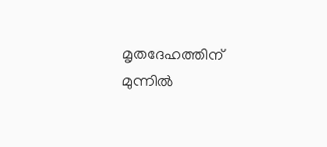മൃതദേഹത്തിന് മുന്നിൽ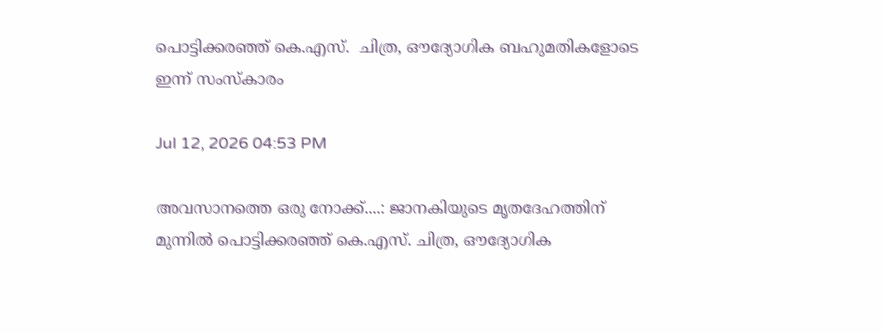പൊട്ടിക്കരഞ്ഞ് കെ.എസ്.  ചിത്ര, ഔദ്യോഗിക ബഹുമതികളോടെ ഇന്ന് സംസ്കാരം

Jul 12, 2026 04:53 PM

അവസാനത്തെ ഒരു നോക്ക്....: ജാനകിയുടെ മൃതദേഹത്തിന് മുന്നിൽ പൊട്ടിക്കരഞ്ഞ് കെ.എസ്. ചിത്ര, ഔദ്യോഗിക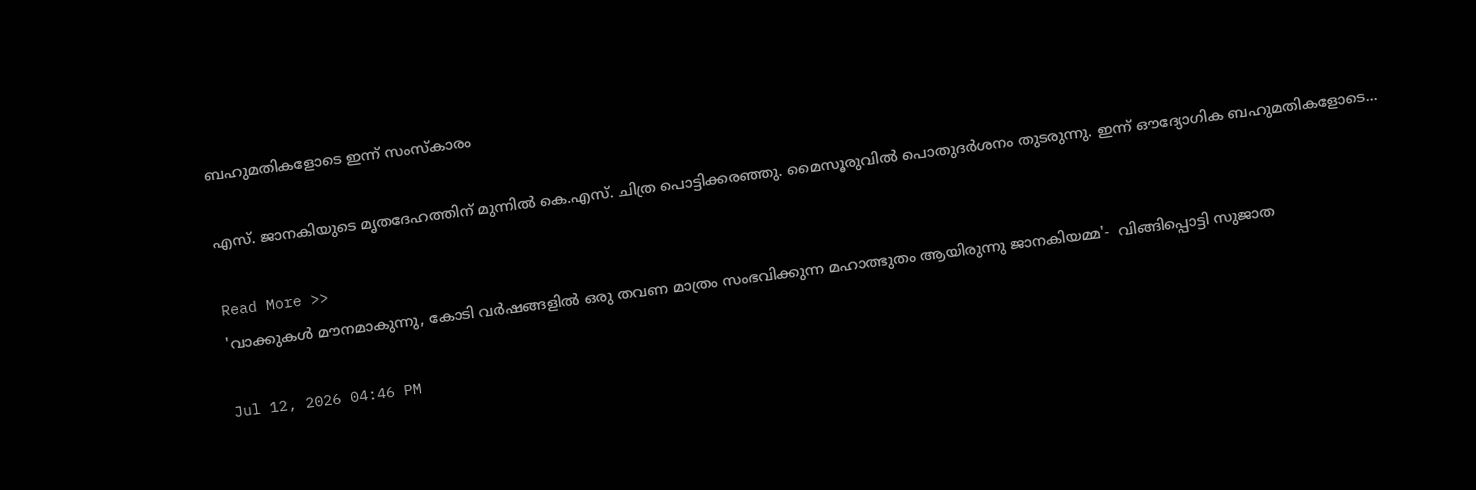ബഹുമതികളോടെ ഇന്ന് സംസ്കാരം

എസ്. ജാനകിയുടെ മൃതദേഹത്തിന് മുന്നിൽ കെ.എസ്. ചിത്ര പൊട്ടിക്കരഞ്ഞു. മൈസൂരുവിൽ പൊതുദർശനം തുടരുന്നു. ഇന്ന് ഔദ്യോഗിക ബഹുമതികളോടെ...

Read More >>
'വാക്കുകൾ മൗനമാകുന്നു, കോടി വർഷങ്ങളിൽ ഒരു തവണ മാത്രം സംഭവിക്കുന്ന മഹാത്ഭുതം ആയിരുന്നു ജാനകിയമ്മ'-  വിങ്ങിപ്പൊട്ടി സുജാത

Jul 12, 2026 04:46 PM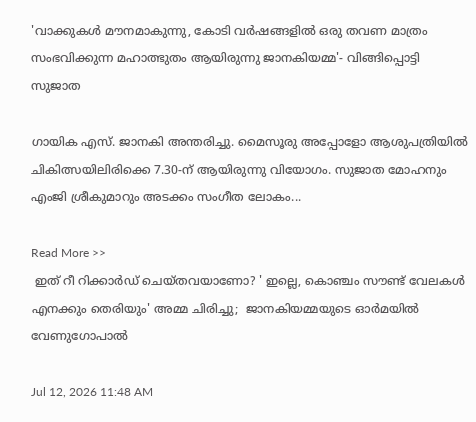'വാക്കുകൾ മൗനമാകുന്നു, കോടി വർഷങ്ങളിൽ ഒരു തവണ മാത്രം സംഭവിക്കുന്ന മഹാത്ഭുതം ആയിരുന്നു ജാനകിയമ്മ'- വിങ്ങിപ്പൊട്ടി സുജാത

ഗായിക എസ്. ജാനകി അന്തരിച്ചു. മൈസൂരു അപ്പോളോ ആശുപത്രിയിൽ ചികിത്സയിലിരിക്കെ 7.30-ന് ആയിരുന്നു വിയോഗം. സുജാത മോഹനും എംജി ശ്രീകുമാറും അടക്കം സംഗീത ലോകം...

Read More >>
 ഇത് റീ റിക്കാർഡ് ചെയ്തവയാണോ? ' ഇല്ലെ, കൊഞ്ചം സൗണ്ട് വേലകൾ എനക്കും തെരിയും' അമ്മ ചിരിച്ചു;  ജാനകിയമ്മയുടെ ഓർമയിൽ വേണുഗോപാൽ

Jul 12, 2026 11:48 AM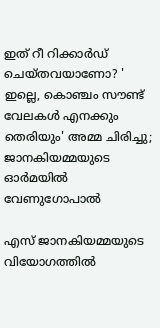ഇത് റീ റിക്കാർഡ് ചെയ്തവയാണോ? ' ഇല്ലെ, കൊഞ്ചം സൗണ്ട് വേലകൾ എനക്കും തെരിയും' അമ്മ ചിരിച്ചു; ജാനകിയമ്മയുടെ ഓർമയിൽ വേണുഗോപാൽ

എസ് ജാനകിയമ്മയുടെ വിയോഗത്തിൽ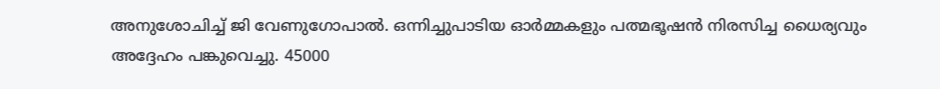അനുശോചിച്ച് ജി വേണുഗോപാൽ. ഒന്നിച്ചുപാടിയ ഓർമ്മകളും പത്മഭൂഷൻ നിരസിച്ച ധൈര്യവും അദ്ദേഹം പങ്കുവെച്ചു. 45000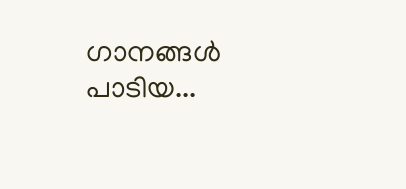ഗാനങ്ങൾ പാടിയ...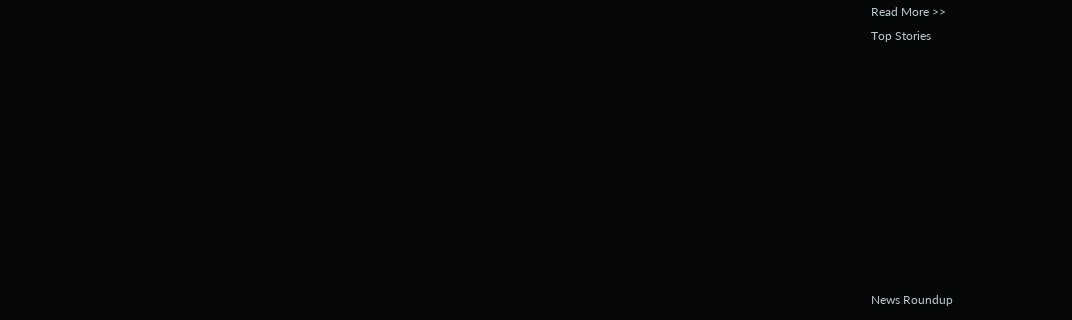Read More >>
Top Stories










News Roundup